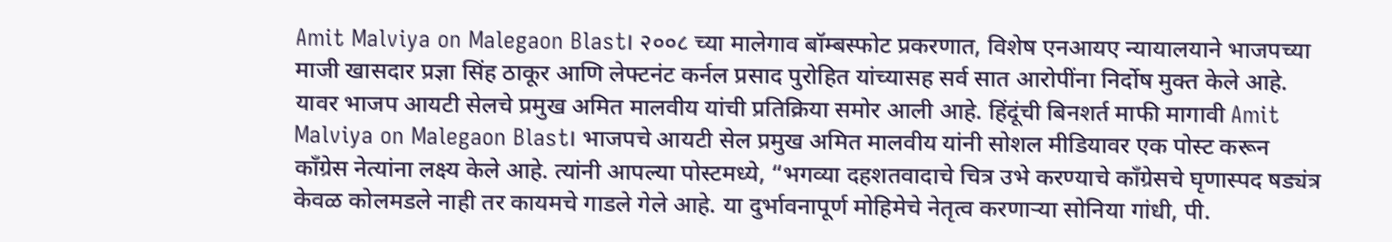Amit Malviya on Malegaon Blast। २००८ च्या मालेगाव बॉम्बस्फोट प्रकरणात, विशेष एनआयए न्यायालयाने भाजपच्या माजी खासदार प्रज्ञा सिंह ठाकूर आणि लेफ्टनंट कर्नल प्रसाद पुरोहित यांच्यासह सर्व सात आरोपींना निर्दोष मुक्त केले आहे. यावर भाजप आयटी सेलचे प्रमुख अमित मालवीय यांची प्रतिक्रिया समोर आली आहे. हिंदूंची बिनशर्त माफी मागावी Amit Malviya on Malegaon Blast। भाजपचे आयटी सेल प्रमुख अमित मालवीय यांनी सोशल मीडियावर एक पोस्ट करून काँग्रेस नेत्यांना लक्ष्य केले आहे. त्यांनी आपल्या पोस्टमध्ये, “भगव्या दहशतवादाचे चित्र उभे करण्याचे काँग्रेसचे घृणास्पद षड्यंत्र केवळ कोलमडले नाही तर कायमचे गाडले गेले आहे. या दुर्भावनापूर्ण मोहिमेचे नेतृत्व करणाऱ्या सोनिया गांधी, पी.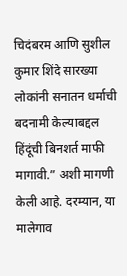चिदंबरम आणि सुशील कुमार शिंदे सारख्या लोकांनी सनातन धर्माची बदनामी केल्याबद्दल हिंदूंची बिनशर्त माफी मागावी.” अशी मागणी केली आहे. दरम्यान, या मालेगाव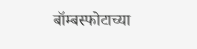बॉम्बस्फोटाच्या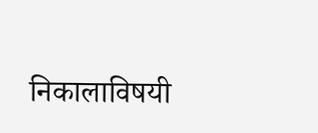निकालाविषयी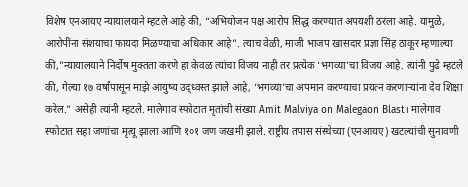विशेष एनआयए न्यायालयाने म्हटले आहे की, “अभियोजन पक्ष आरोप सिद्ध करण्यात अपयशी ठरला आहे. यामुळे, आरोपींना संशयाचा फायदा मिळण्याचा अधिकार आहे”. त्याच वेळी, माजी भाजप खासदार प्रज्ञा सिंह ठाकूर म्हणाल्या की,”न्यायालयाने निर्दोष मुक्तता करणे हा केवळ त्यांचा विजय नाही तर प्रत्येक ‘भगव्या’चा विजय आहे. त्यांनी पुढे म्हटले की, गेल्या १७ वर्षांपासून माझे आयुष्य उद्ध्वस्त झाले आहे, ‘भगव्या’चा अपमान करण्याचा प्रयत्न करणाऱ्यांना देव शिक्षा करेल.” असेही त्यांनी म्हटले. मालेगाव स्फोटात मृतांची संख्या Amit Malviya on Malegaon Blast। मालेगाव स्फोटात सहा जणांचा मृत्यू झाला आणि १०१ जण जखमी झाले. राष्ट्रीय तपास संस्थेच्या (एनआयए) खटल्यांची सुनावणी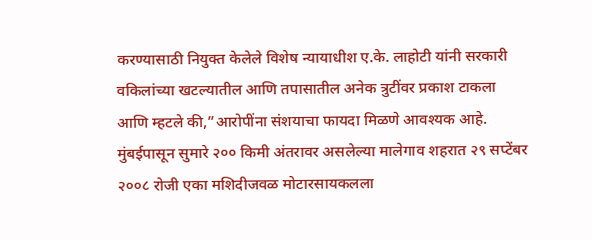करण्यासाठी नियुक्त केलेले विशेष न्यायाधीश ए.के. लाहोटी यांनी सरकारी वकिलांच्या खटल्यातील आणि तपासातील अनेक त्रुटींवर प्रकाश टाकला आणि म्हटले की,”आरोपींना संशयाचा फायदा मिळणे आवश्यक आहे. मुंबईपासून सुमारे २०० किमी अंतरावर असलेल्या मालेगाव शहरात २९ सप्टेंबर २००८ रोजी एका मशिदीजवळ मोटारसायकलला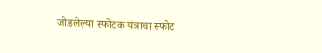जोडलेल्या स्फोटक यंत्राचा स्फोट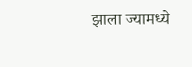झाला ज्यामध्ये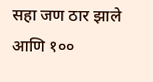सहा जण ठार झाले आणि १००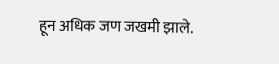हून अधिक जण जखमी झाले.